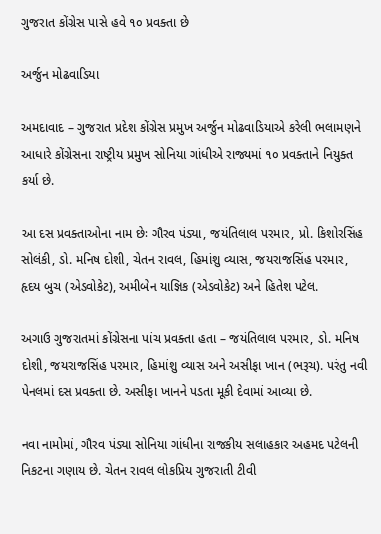ગુજરાત કોંગ્રેસ પાસે હવે ૧૦ પ્રવક્તા છે

અર્જુન મોઢવાડિયા

અમદાવાદ – ગુજરાત પ્રદેશ કોંગ્રેસ પ્રમુખ અર્જુન મોઢવાડિયાએ કરેલી ભલામણને આધારે કોંગ્રેસના રાષ્ટ્રીય પ્રમુખ સોનિયા ગાંધીએ રાજ્યમાં ૧૦ પ્રવક્તાને નિયુક્ત કર્યા છે.

આ દસ પ્રવક્તાઓના નામ છેઃ ગૌરવ પંડ્યા, જયંતિલાલ પરમાર, પ્રો. કિશોરસિંહ સોલંકી, ડો. મનિષ દોશી, ચેતન રાવલ, હિમાંશુ વ્યાસ, જયરાજસિંહ પરમાર, હૃદય બુચ (એડવોકેટ), અમીબેન યાજ્ઞિક (એડવોકેટ) અને હિતેશ પટેલ.

અગાઉ ગુજરાતમાં કોંગ્રેસના પાંચ પ્રવક્તા હતા – જયંતિલાલ પરમાર, ડો. મનિષ દોશી, જયરાજસિંહ પરમાર, હિમાંશુ વ્યાસ અને અસીફા ખાન (ભરૂચ). પરંતુ નવી પેનલમાં દસ પ્રવક્તા છે. અસીફા ખાનને પડતા મૂકી દેવામાં આવ્યા છે.

નવા નામોમાં, ગૌરવ પંડ્યા સોનિયા ગાંધીના રાજકીય સલાહકાર અહમદ પટેલની નિકટના ગણાય છે. ચેતન રાવલ લોકપ્રિય ગુજરાતી ટીવી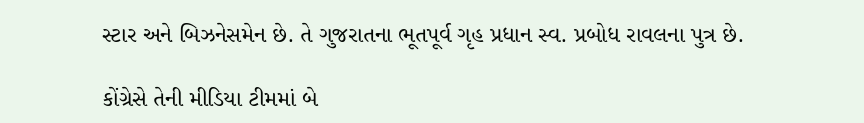સ્ટાર અને બિઝનેસમેન છે. તે ગુજરાતના ભૂતપૂર્વ ગૃહ પ્રધાન સ્વ. પ્રબોધ રાવલના પુત્ર છે.

કોંગ્રેસે તેની મીડિયા ટીમમાં બે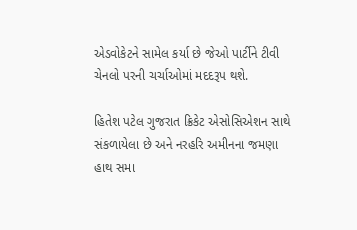એડવોકેટને સામેલ કર્યા છે જેઓ પાર્ટીને ટીવી ચેનલો પરની ચર્ચાઓમાં મદદરૂપ થશે.

હિતેશ પટેલ ગુજરાત ક્રિકેટ એસોસિએશન સાથે સંકળાયેલા છે અને નરહરિ અમીનના જમણા હાથ સમા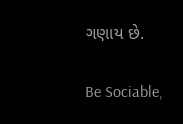ગણાય છે.

Be Sociable,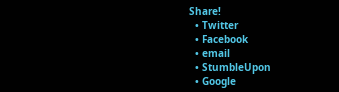Share!
  • Twitter
  • Facebook
  • email
  • StumbleUpon
  • Google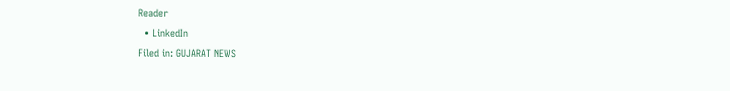Reader
  • LinkedIn
Filed in: GUJARAT NEWS